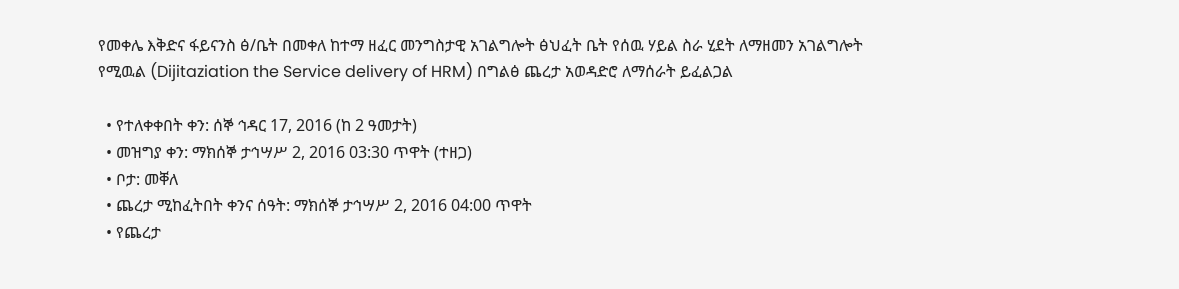የመቀሌ እቅድና ፋይናንስ ፅ/ቤት በመቀለ ከተማ ዘፈር መንግስታዊ አገልግሎት ፅህፈት ቤት የሰዉ ሃይል ስራ ሂደት ለማዘመን አገልግሎት የሚዉል (Dijitaziation the Service delivery of HRM) በግልፅ ጨረታ አወዳድሮ ለማሰራት ይፈልጋል

  • የተለቀቀበት ቀን: ሰኞ ኅዳር 17, 2016 (ከ 2 ዓመታት)
  • መዝግያ ቀን: ማክሰኞ ታኅሣሥ 2, 2016 03:30 ጥዋት (ተዘጋ)
  • ቦታ: መቐለ
  • ጨረታ ሚከፈትበት ቀንና ሰዓት: ማክሰኞ ታኅሣሥ 2, 2016 04:00 ጥዋት
  • የጨረታ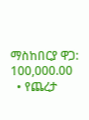ማስከበርያ ዋጋ: 100,000.00
  • የጨረታ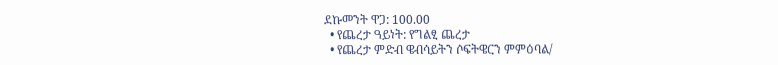ደኩመንት ዋጋ: 100.00
  • የጨረታ ዓይነት: የግልፂ ጨረታ
  • የጨረታ ምድብ ዌብሳይትን ሶፍትዌርን ምምዕባል/